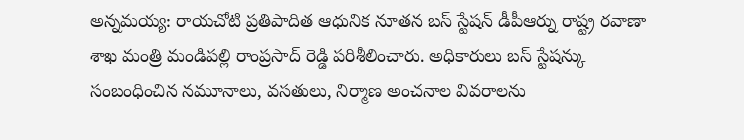అన్నమయ్య: రాయచోటి ప్రతిపాదిత ఆధునిక నూతన బస్ స్టేషన్ డీపీఆర్ను రాష్ట్ర రవాణా శాఖ మంత్రి మండిపల్లి రాంప్రసాద్ రెడ్డి పరిశీలించారు. అధికారులు బస్ స్టేషన్కు సంబంధించిన నమూనాలు, వసతులు, నిర్మాణ అంచనాల వివరాలను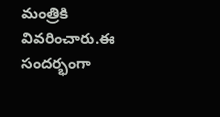మంత్రికి వివరించారు.ఈ సందర్భంగా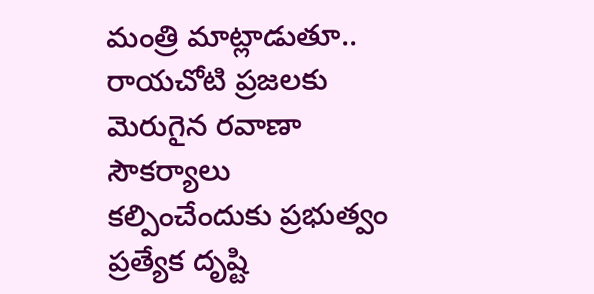మంత్రి మాట్లాడుతూ.. రాయచోటి ప్రజలకు మెరుగైన రవాణా సౌకర్యాలు కల్పించేందుకు ప్రభుత్వం ప్రత్యేక దృష్టి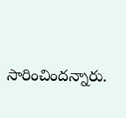సారించిందన్నారు.